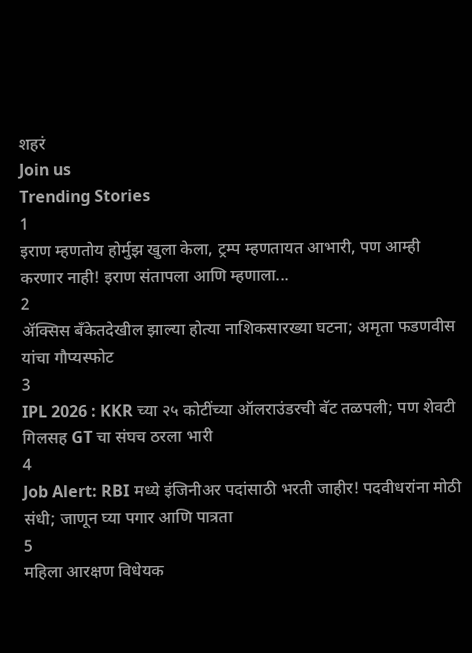शहरं
Join us
Trending Stories
1
इराण म्हणतोय होर्मुझ खुला केला, ट्रम्प म्हणतायत आभारी, पण आम्ही करणार नाही! इराण संतापला आणि म्हणाला...
2
ॲक्सिस बँकेतदेखील झाल्या होत्या नाशिकसारख्या घटना; अमृता फडणवीस यांचा गौप्यस्फोट
3
IPL 2026 : KKR च्या २५ कोटींच्या ऑलराउंडरची बॅट तळपली; पण शेवटी गिलसह GT चा संघच ठरला भारी
4
Job Alert: RBI मध्ये इंजिनीअर पदांसाठी भरती जाहीर! पदवीधरांना मोठी संधी; जाणून घ्या पगार आणि पात्रता
5
महिला आरक्षण विधेयक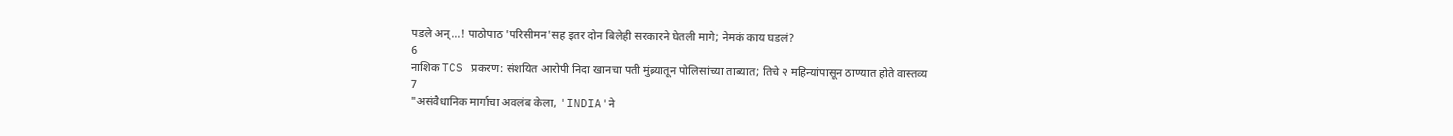पडले अन्...! पाठोपाठ 'परिसीमन'सह इतर दोन बिलेही सरकारने घेतली मागे; नेमकं काय घडलं?
6
नाशिक TCS प्रकरण: संशयित आरोपी निदा खानचा पती मुंब्र्यातून पोलिसांच्या ताब्यात; तिचे २ महिन्यांपासून ठाण्यात होते वास्तव्य
7
"असंवैधानिक मार्गाचा अवलंब केला, 'INDIA'ने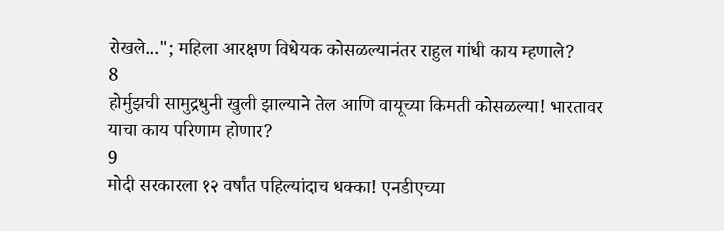रोखले..."; महिला आरक्षण विधेयक कोसळल्यानंतर राहुल गांधी काय म्हणाले?
8
होर्मुझची सामुद्रधुनी खुली झाल्याने तेल आणि वायूच्या किमती कोसळल्या! भारतावर याचा काय परिणाम होणार?
9
मोदी सरकारला १२ वर्षांत पहिल्यांदाच धक्का! एनडीएच्या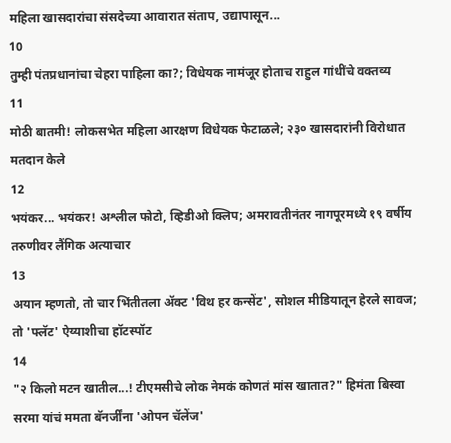महिला खासदारांचा संसदेच्या आवारात संताप, उद्यापासून...
10
तुम्ही पंतप्रधानांचा चेहरा पाहिला का?; विधेयक नामंजूर होताच राहुल गांधींचे वक्तव्य
11
मोठी बातमी! लोकसभेत महिला आरक्षण विधेयक फेटाळले; २३० खासदारांनी विरोधात मतदान केले
12
भयंकर... भयंकर! अश्लील फोटो, व्हिडीओ क्लिप; अमरावतीनंतर नागपूरमध्ये १९ वर्षीय तरुणीवर लैंगिक अत्याचार
13
अयान म्हणतो, तो चार भिंतीतला अ‍ॅक्ट 'विथ हर कन्सेंट', सोशल मीडियातून हेरले सावज; तो 'फ्लॅट' ऐय्याशीचा हॉटस्पॉट
14
"२ किलो मटन खातील...! टीएमसीचे लोक नेमकं कोणतं मांस खातात?" हिमंता बिस्वा सरमा यांचं ममता बॅनर्जींना 'ओपन चॅलेंज'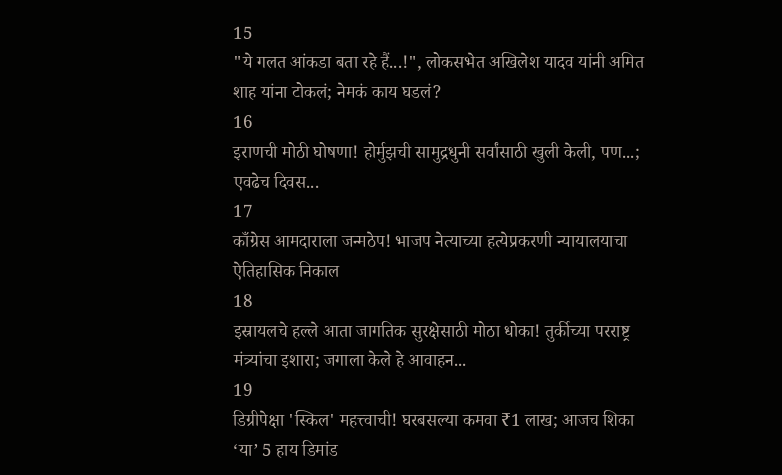15
"ये गलत आंकडा बता रहे हैं...!", लोकसभेत अखिलेश यादव यांनी अमित शाह यांना टोकलं; नेमकं काय घडलं?
16
इराणची मोठी घोषणा! होर्मुझची सामुद्रधुनी सर्वांसाठी खुली केली, पण...; एवढेच दिवस...
17
काँग्रेस आमदाराला जन्मठेप! भाजप नेत्याच्या हत्येप्रकरणी न्यायालयाचा ऐतिहासिक निकाल
18
इस्रायलचे हल्ले आता जागतिक सुरक्षेसाठी मोठा धोका! तुर्कीच्या परराष्ट्र मंत्र्यांचा इशारा; जगाला केले हे आवाहन...
19
डिग्रीपेक्षा 'स्किल' महत्त्वाची! घरबसल्या कमवा ₹1 लाख; आजच शिका ‘या’ 5 हाय डिमांड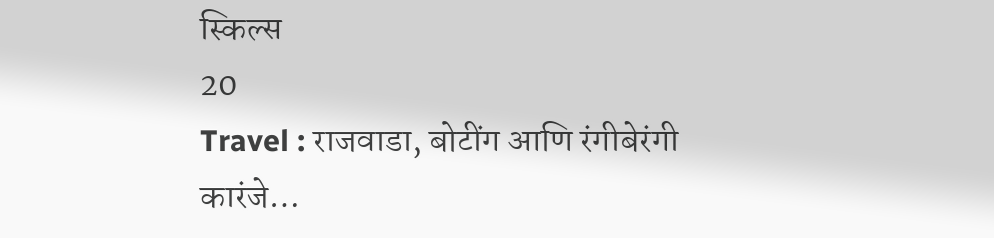स्किल्स
20
Travel : राजवाडा, बोटींग आणि रंगीबेरंगी कारंजे…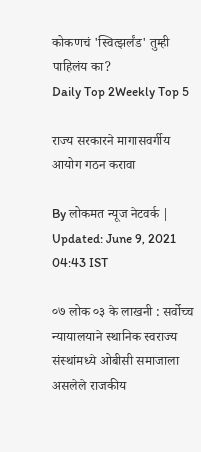कोकणचं 'स्वित्झर्लंड' तुम्ही पाहिलंय का?
Daily Top 2Weekly Top 5

राज्य सरकारने मागासवर्गीय आयोग गठन करावा

By लोकमत न्यूज नेटवर्क | Updated: June 9, 2021 04:43 IST

०७ लोक ०३ के लाखनी : सर्वोच्च न्यायालयाने स्थानिक स्वराज्य संस्थांमध्ये ओबीसी समाजाला असलेले राजकीय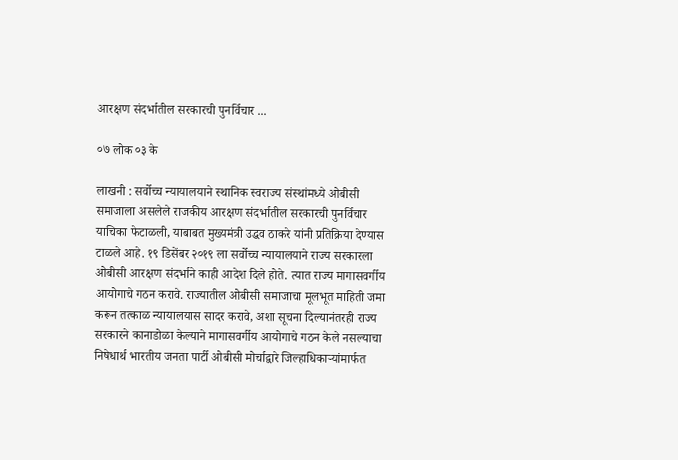आरक्षण संदर्भातील सरकारची पुनर्विचार ...

०७ लोक ०३ के

लाखनी : सर्वोच्च न्यायालयाने स्थानिक स्वराज्य संस्थांमध्ये ओबीसी समाजाला असलेले राजकीय आरक्षण संदर्भातील सरकारची पुनर्विचार याचिका फेटाळली, याबाबत मुख्यमंत्री उद्धव ठाकरे यांनी प्रतिक्रिया देण्यास टाळले आहे. १९ डिसेंबर २०१९ ला सर्वोच्च न्यायालयाने राज्य सरकारला ओबीसी आरक्षण संदर्भाने काही आदेश दिले होते. त्यात राज्य मागासवर्गीय आयोगाचे गठन करावे. राज्यातील ओबीसी समाजाचा मूलभूत माहिती जमा करून तत्काळ न्यायालयास सादर करावे, अशा सूचना दिल्यानंतरही राज्य सरकारने कानाडोळा केल्याने मागासवर्गीय आयोगाचे गठन केले नसल्याचा निषेधार्थ भारतीय जनता पार्टी ओबीसी मोर्चाद्वारे जिल्हाधिकाऱ्यांमार्फत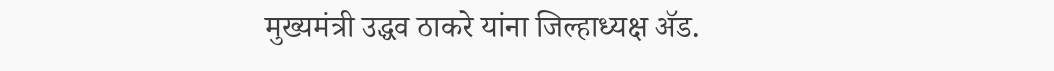मुख्यमंत्री उद्धव ठाकरे यांना जिल्हाध्यक्ष ॲड.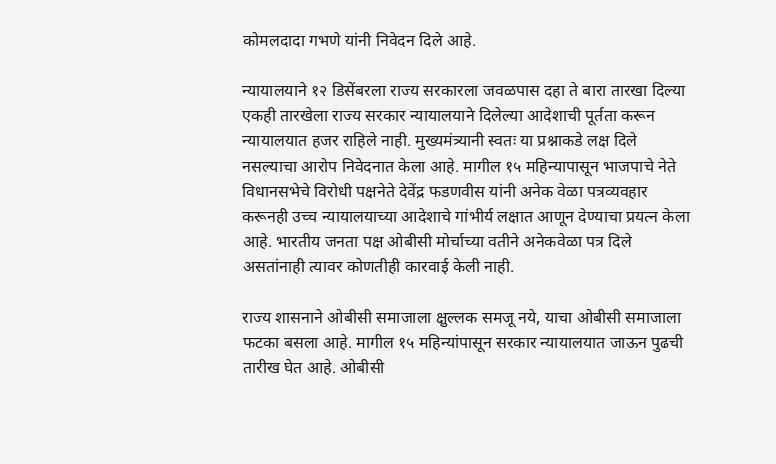कोमलदादा गभणे यांनी निवेदन दिले आहे.

न्यायालयाने १२ डिसेंबरला राज्य सरकारला जवळपास दहा ते बारा तारखा दिल्या एकही तारखेला राज्य सरकार न्यायालयाने दिलेल्या आदेशाची पूर्तता करून न्यायालयात हजर राहिले नाही. मुख्यमंत्र्यानी स्वतः या प्रश्नाकडे लक्ष दिले नसल्याचा आरोप निवेदनात केला आहे. मागील १५ महिन्यापासून भाजपाचे नेते विधानसभेचे विरोधी पक्षनेते देवेंद्र फडणवीस यांनी अनेक वेळा पत्रव्यवहार करूनही उच्च न्यायालयाच्या आदेशाचे गांभीर्य लक्षात आणून देण्याचा प्रयत्न केला आहे. भारतीय जनता पक्ष ओबीसी मोर्चाच्या वतीने अनेकवेळा पत्र दिले असतांनाही त्यावर कोणतीही कारवाई केली नाही.

राज्य शासनाने ओबीसी समाजाला क्षुल्लक समजू नये, याचा ओबीसी समाजाला फटका बसला आहे. मागील १५ महिन्यांपासून सरकार न्यायालयात जाऊन पुढची तारीख घेत आहे. ओबीसी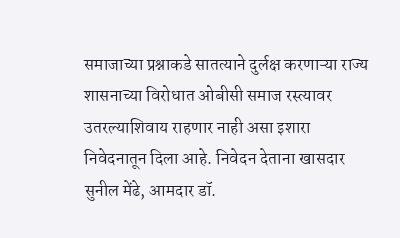समाजाच्या प्रश्नाकडे सातत्याने दुर्लक्ष करणाऱ्या राज्य शासनाच्या विरोधात ओबीसी समाज रस्त्यावर उतरल्याशिवाय राहणार नाही असा इशारा निवेदनातून दिला आहे. निवेदन देताना खासदार सुनील मेंढे, आमदार डॉ.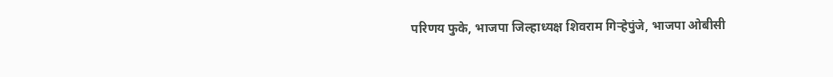परिणय फुके, भाजपा जिल्हाध्यक्ष शिवराम गिऱ्हेपुंजे, भाजपा ओबीसी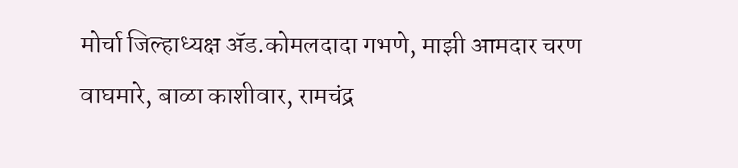मोर्चा जिल्हाध्यक्ष ॲड.कोमलदादा गभणे, माझी आमदार चरण वाघमारे, बाळा काशीवार, रामचंद्र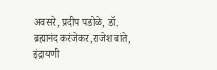अवसरे, प्रदीप पडोळे, डॉ. ब्रह्मानंद करंजेकर,राजेश बांते, इंद्रायणी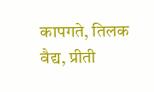कापगते, तिलक वैद्य, प्रीती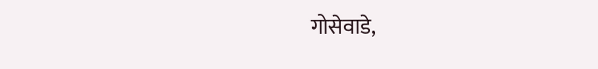गोसेवाडे,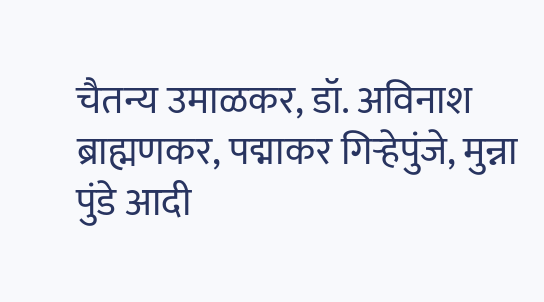चैतन्य उमाळकर, डॉ. अविनाश ब्राह्मणकर, पद्माकर गिऱ्हेपुंजे, मुन्ना पुंडे आदी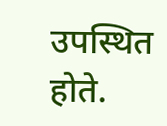उपस्थित होते.